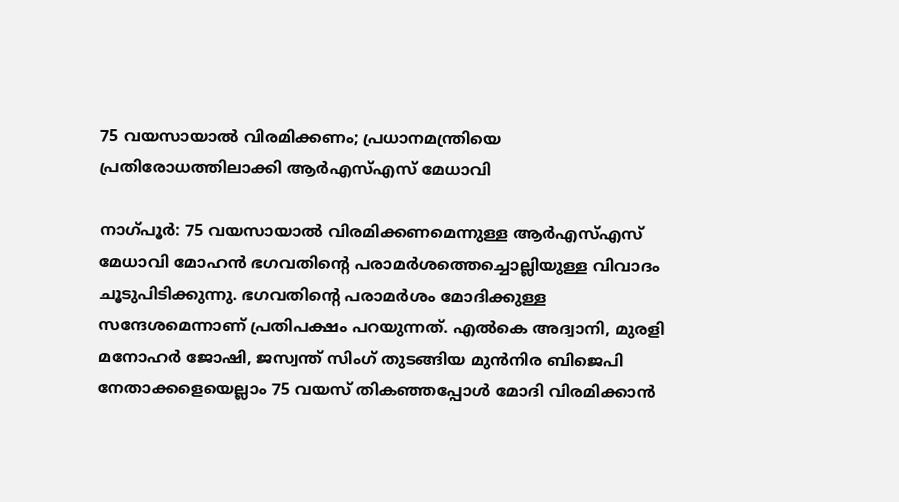75 വയസായാല്‍ വിരമിക്കണം; പ്രധാനമന്ത്രിയെ പ്രതിരോധത്തിലാക്കി ആര്‍എസ്എസ് മേധാവി

നാഗ്‌പൂർ: 75 വയസായാൽ വിരമിക്കണമെന്നുള്ള ആർഎസ്എസ് മേധാവി മോഹൻ ഭഗവതിന്റെ പരാമർശത്തെച്ചൊല്ലിയുള്ള വിവാദം ചൂടുപിടിക്കുന്നു. ഭഗവതിന്റെ പരാമർശം മോദിക്കുള്ള സന്ദേശമെന്നാണ് പ്രതിപക്ഷം പറയുന്നത്. എൽകെ അദ്വാനി, മുരളി മനോഹർ ജോഷി, ജസ്വന്ത് സിംഗ് തുടങ്ങിയ മുൻനിര ബിജെപി നേതാക്കളെയെല്ലാം 75 വയസ് തികഞ്ഞപ്പോൾ മോദി വിരമിക്കാൻ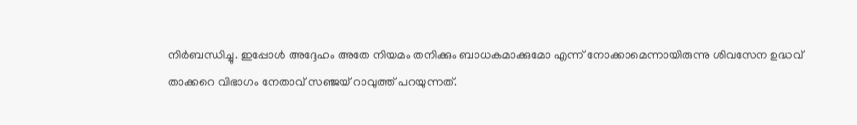നിർബന്ധിച്ചു. ഇപ്പോൾ അദ്ദേഹം അതേ നിയമം തനിക്കും ബാധകമാക്കുമോ എന്ന് നോക്കാമെന്നായിരുന്നു ശിവസേന ഉദ്ധവ് താക്കറെ വിഭാഗം നേതാവ് സഞ്ജയ് റാവുത്ത് പറയുന്നത്.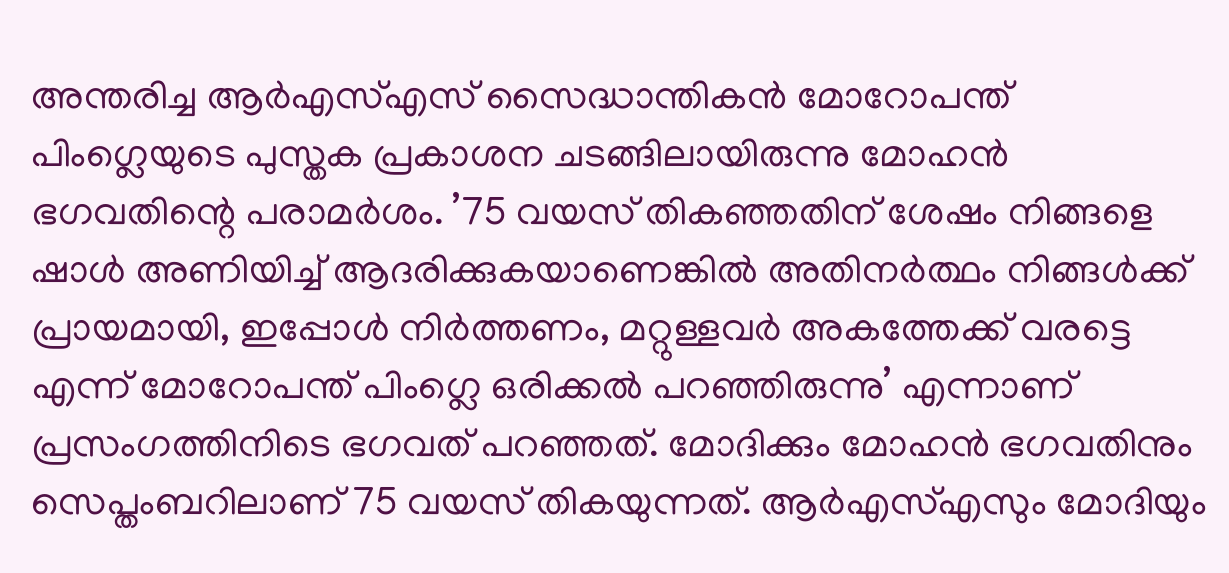അന്തരിച്ച ആർഎസ്എസ് സൈദ്ധാന്തികൻ മോറോപന്ത് പിംഗ്ലെയുടെ പുസ്തക പ്രകാശന ചടങ്ങിലായിരുന്നു മോഹൻ ഭഗവതിന്റെ പരാമർശം. ’75 വയസ് തികഞ്ഞതിന് ശേഷം നിങ്ങളെ ഷാൾ അണിയിച്ച് ആദരിക്കുകയാണെങ്കിൽ അതിനർത്ഥം നിങ്ങൾക്ക് പ്രായമായി, ഇപ്പോൾ നിർത്തണം, മറ്റുള്ളവർ അകത്തേക്ക് വരട്ടെ എന്ന് മോറോപന്ത് പിംഗ്ലെ ഒരിക്കൽ പറഞ്ഞിരുന്നു’ എന്നാണ് പ്രസംഗത്തിനിടെ ഭഗവത് പറഞ്ഞത്. മോദിക്കും മോഹൻ ഭഗവതിനും സെപ്തംബറിലാണ് 75 വയസ് തികയുന്നത്. ആർഎസ്എസും മോദിയും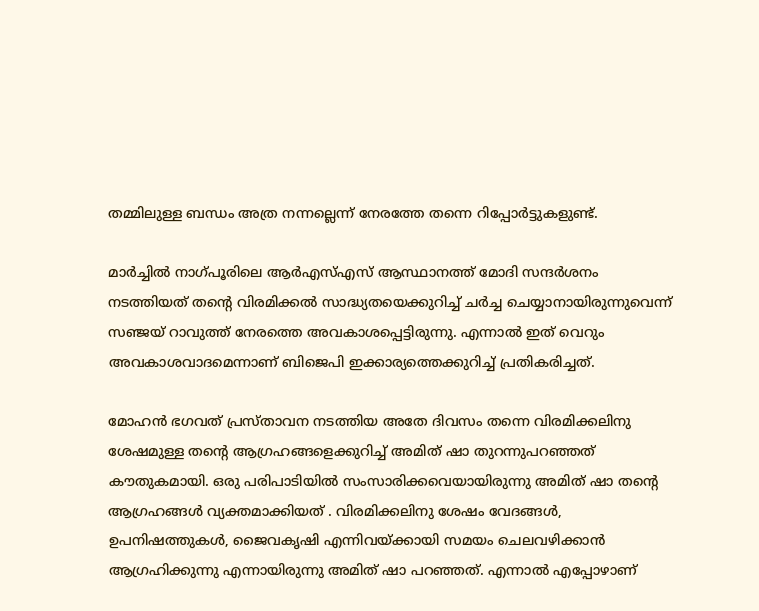തമ്മിലുള്ള ബന്ധം അത്ര നന്നല്ലെന്ന് നേരത്തേ തന്നെ റിപ്പോർട്ടുകളുണ്ട്.

മാർച്ചിൽ നാഗ്പൂരിലെ ആർഎസ്എസ് ആസ്ഥാനത്ത് മോദി സന്ദർശനം നടത്തിയത് തന്റെ വിരമിക്കൽ സാദ്ധ്യതയെക്കുറിച്ച് ചർച്ച ചെയ്യാനായിരുന്നുവെന്ന് സഞ്ജയ് റാവുത്ത് നേരത്തെ അവകാശപ്പെട്ടിരുന്നു. എന്നാൽ ഇത് വെറും അവകാശവാദമെന്നാണ് ബിജെപി ഇക്കാര്യത്തെക്കുറിച്ച് പ്രതികരിച്ചത്.

മോഹൻ ഭഗവത് പ്രസ്താവന നടത്തിയ അതേ ദിവസം തന്നെ വിരമിക്കലിനു ശേഷമുള്ള തന്റെ ആഗ്രഹങ്ങളെക്കുറിച്ച് അമിത് ഷാ തുറന്നുപറഞ്ഞത് കൗതുകമായി. ഒരു പരിപാടിയിൽ സംസാരിക്കവെയായിരുന്നു അമിത് ഷാ തന്റെ ആഗ്രഹങ്ങൾ വ്യക്തമാക്കിയത് . വിരമിക്കലിനു ശേഷം വേദങ്ങൾ, ഉപനിഷത്തുകൾ, ജൈവകൃഷി എന്നിവയ്ക്കായി സമയം ചെലവഴിക്കാൻ ആഗ്രഹിക്കുന്നു എന്നായിരുന്നു അമിത് ഷാ പറഞ്ഞത്. എന്നാൽ എപ്പോഴാണ്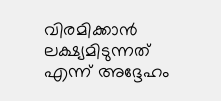വിരമിക്കാൻ ലക്ഷ്യമിടുന്നത് എന്ന് അദ്ദേഹം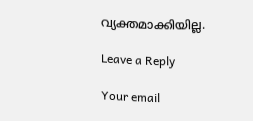വ്യക്തമാക്കിയില്ല.

Leave a Reply

Your email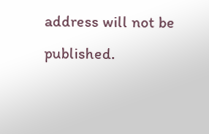address will not be published.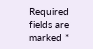Required fields are marked *